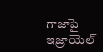గాజాపై ఇజ్రాయెల్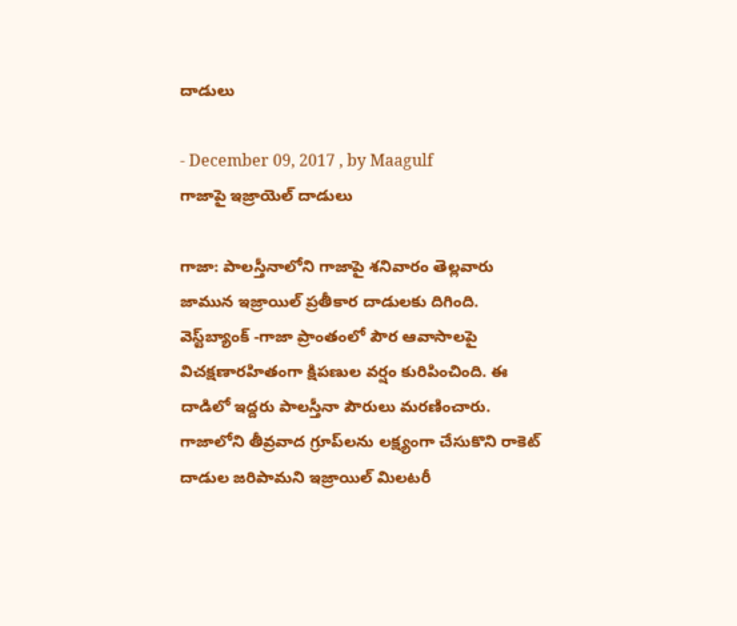దాడులు

- December 09, 2017 , by Maagulf
గాజాపై ఇజ్రాయెల్ దాడులు

గాజా: పాలస్తీనాలోని గాజాపై శనివారం తెల్లవారు జామున ఇజ్రాయిల్‌ ప్రతీకార దాడులకు దిగింది. వెస్ట్‌బ్యాంక్‌ -గాజా ప్రాంతంలో పౌర ఆవాసాలపై విచక్షణారహితంగా క్షిపణుల వర్షం కురిపించింది. ఈ దాడిలో ఇద్దరు పాలస్తీనా పౌరులు మరణించారు. గాజాలోని తీవ్రవాద గ్రూప్‌లను లక్ష్యంగా చేసుకొని రాకెట్‌ దాడుల జరిపామని ఇజ్రాయిల్‌ మిలటరీ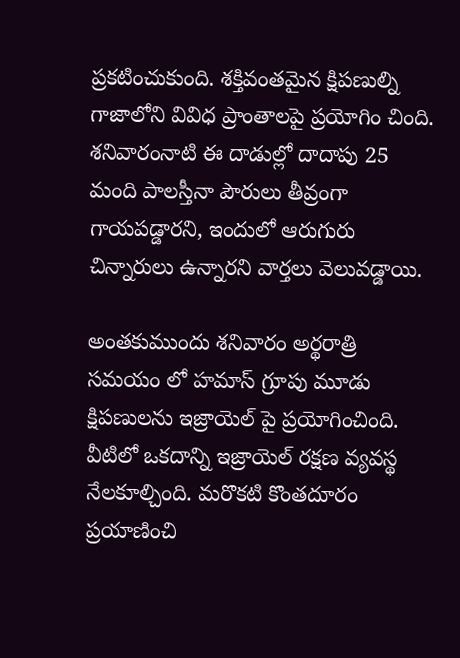ప్రకటించుకుంది. శక్తివంతమైన క్షిపణుల్ని గాజాలోని వివిధ ప్రాంతాలపై ప్రయోగిం చింది. శనివారంనాటి ఈ దాడుల్లో దాదాపు 25 మంది పాలస్తీనా పౌరులు తీవ్రంగా గాయపడ్డారని, ఇందులో ఆరుగురు చిన్నారులు ఉన్నారని వార్తలు వెలువడ్డాయి.

అంతకుముందు శనివారం అర్థరాత్రి సమయం లో హమాస్‌ గ్రూపు మూడు క్షిపణులను ఇజ్రాయెల్‌ పై ప్రయోగించింది. వీటిలో ఒకదాన్ని ఇజ్రాయెల్‌ రక్షణ వ్యవస్థ నేలకూల్చింది. మరొకటి కొంతదూరం ప్రయాణించి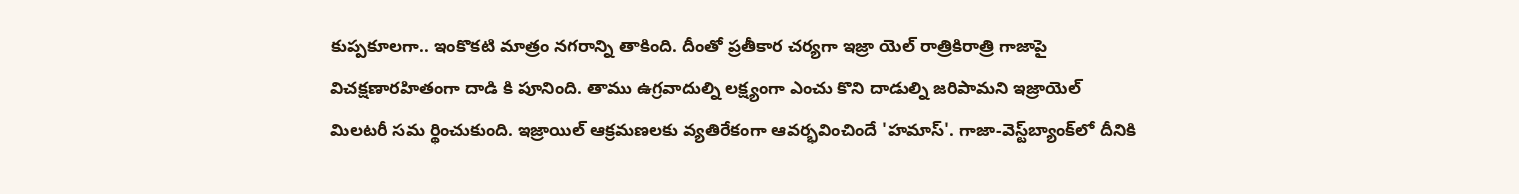కుప్పకూలగా.. ఇంకొకటి మాత్రం నగరాన్ని తాకింది. దీంతో ప్రతీకార చర్యగా ఇజ్రా యెల్‌ రాత్రికిరాత్రి గాజాపై విచక్షణారహితంగా దాడి కి పూనింది. తాము ఉగ్రవాదుల్ని లక్ష్యంగా ఎంచు కొని దాడుల్ని జరిపామని ఇజ్రాయెల్‌ మిలటరీ సమ ర్థించుకుంది. ఇజ్రాయిల్‌ ఆక్రమణలకు వ్యతిరేకంగా ఆవర్భవించిందే 'హమాస్‌'. గాజా-వెస్ట్‌బ్యాంక్‌లో దీనికి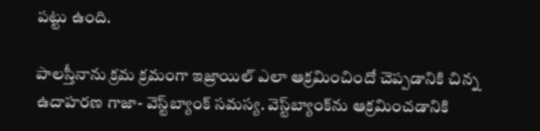పట్టు ఉంది.

పాలస్తీనాను క్రమ క్రమంగా ఇజ్రాయిల్‌ ఎలా ఆక్రమించిందో చెప్పడానికి చిన్న ఉదాహరణ గాజా- వెస్ట్‌బ్యాంక్‌ సమస్య. వెస్ట్‌బ్యాంక్‌ను ఆక్రమించడానికి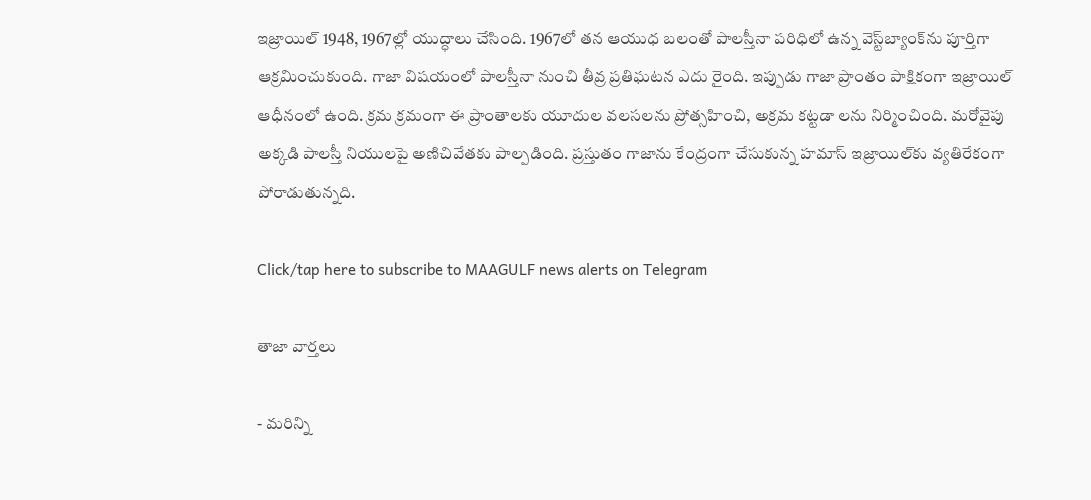ఇజ్రాయిల్‌ 1948, 1967ల్లో యుద్ధాలు చేసింది. 1967లో తన ఆయుధ బలంతో పాలస్తీనా పరిధిలో ఉన్న వెస్ట్‌బ్యాంక్‌ను పూర్తిగా ఆక్రమించుకుంది. గాజా విషయంలో పాలస్తీనా నుంచి తీవ్ర ప్రతిఘటన ఎదు రైంది. ఇప్పుడు గాజా ప్రాంతం పాక్షికంగా ఇజ్రాయిల్‌ ఆధీనంలో ఉంది. క్రమ క్రమంగా ఈ ప్రాంతాలకు యూదుల వలసలను ప్రోత్సహించి, అక్రమ కట్టడా లను నిర్మించింది. మరోవైపు అక్కడి పాలస్తీ నియులపై అణిచివేతకు పాల్పడింది. ప్రస్తుతం గాజాను కేంద్రంగా చేసుకున్న హమాస్‌ ఇజ్రాయిల్‌కు వ్యతిరేకంగా పోరాడుతున్నది.

Click/tap here to subscribe to MAAGULF news alerts on Telegram

తాజా వార్తలు

- మరిన్ని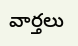వార్తలు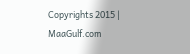Copyrights 2015 | MaaGulf.com